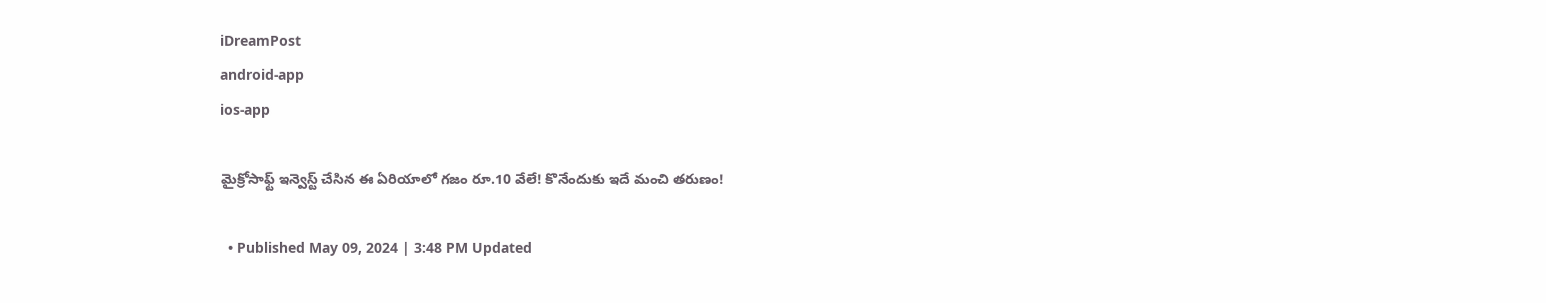iDreamPost
android-app
ios-app

మైక్రోసాఫ్ట్ ఇన్వెస్ట్ చేసిన ఈ ఏరియాలో గజం రూ.10 వేలే! కొనేందుకు ఇదే మంచి తరుణం!

  • Published May 09, 2024 | 3:48 PM Updated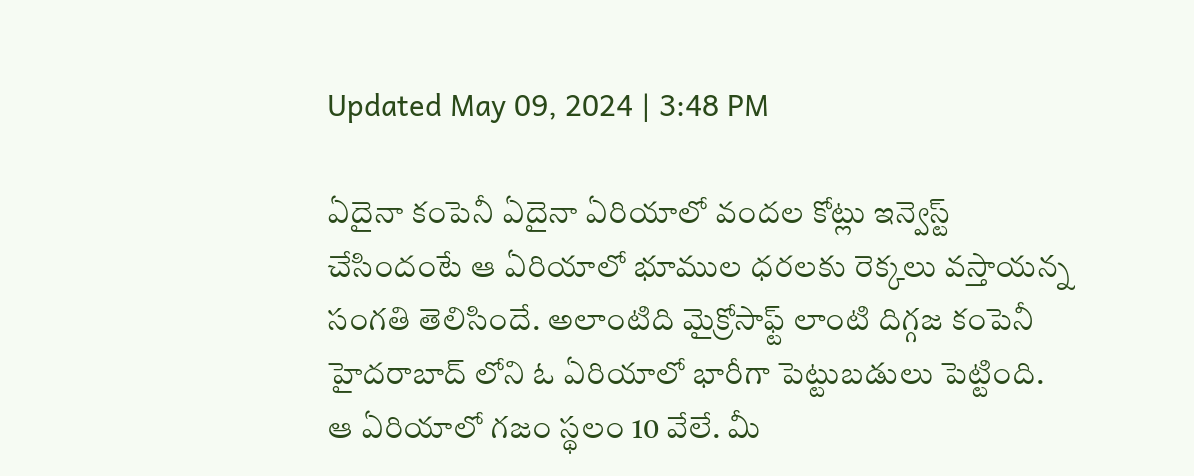Updated May 09, 2024 | 3:48 PM

ఏదైనా కంపెనీ ఏదైనా ఏరియాలో వందల కోట్లు ఇన్వెస్ట్ చేసిందంటే ఆ ఏరియాలో భూముల ధరలకు రెక్కలు వస్తాయన్న సంగతి తెలిసిందే. అలాంటిది మైక్రోసాఫ్ట్ లాంటి దిగ్గజ కంపెనీ హైదరాబాద్ లోని ఓ ఏరియాలో భారీగా పెట్టుబడులు పెట్టింది. ఆ ఏరియాలో గజం స్థలం 10 వేలే. మీ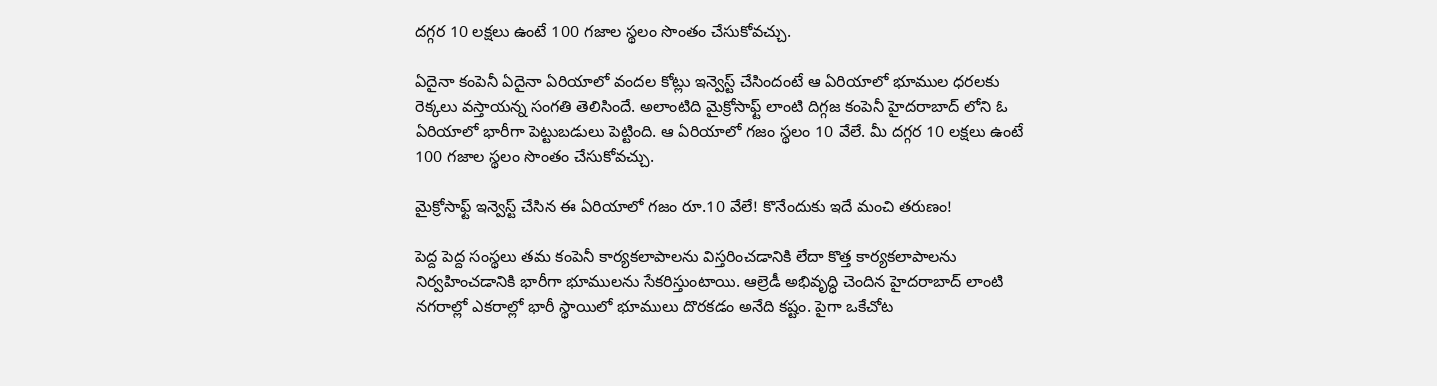దగ్గర 10 లక్షలు ఉంటే 100 గజాల స్థలం సొంతం చేసుకోవచ్చు.

ఏదైనా కంపెనీ ఏదైనా ఏరియాలో వందల కోట్లు ఇన్వెస్ట్ చేసిందంటే ఆ ఏరియాలో భూముల ధరలకు రెక్కలు వస్తాయన్న సంగతి తెలిసిందే. అలాంటిది మైక్రోసాఫ్ట్ లాంటి దిగ్గజ కంపెనీ హైదరాబాద్ లోని ఓ ఏరియాలో భారీగా పెట్టుబడులు పెట్టింది. ఆ ఏరియాలో గజం స్థలం 10 వేలే. మీ దగ్గర 10 లక్షలు ఉంటే 100 గజాల స్థలం సొంతం చేసుకోవచ్చు.

మైక్రోసాఫ్ట్ ఇన్వెస్ట్ చేసిన ఈ ఏరియాలో గజం రూ.10 వేలే! కొనేందుకు ఇదే మంచి తరుణం!

పెద్ద పెద్ద సంస్థలు తమ కంపెనీ కార్యకలాపాలను విస్తరించడానికి లేదా కొత్త కార్యకలాపాలను నిర్వహించడానికి భారీగా భూములను సేకరిస్తుంటాయి. ఆల్రెడీ అభివృద్ధి చెందిన హైదరాబాద్ లాంటి నగరాల్లో ఎకరాల్లో భారీ స్థాయిలో భూములు దొరకడం అనేది కష్టం. పైగా ఒకేచోట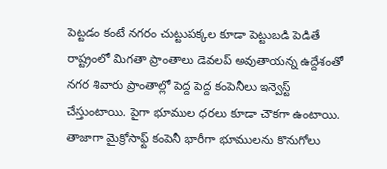పెట్టడం కంటే నగరం చుట్టుపక్కల కూడా పెట్టుబడి పెడితే రాష్ట్రంలో మిగతా ప్రాంతాలు డెవలప్ అవుతాయన్న ఉద్దేశంతో నగర శివారు ప్రాంతాల్లో పెద్ద పెద్ద కంపెనీలు ఇన్వెస్ట్ చేస్తుంటాయి. పైగా భూముల ధరలు కూడా చౌకగా ఉంటాయి. తాజాగా మైక్రోసాఫ్ట్ కంపెనీ భారీగా భూములను కొనుగోలు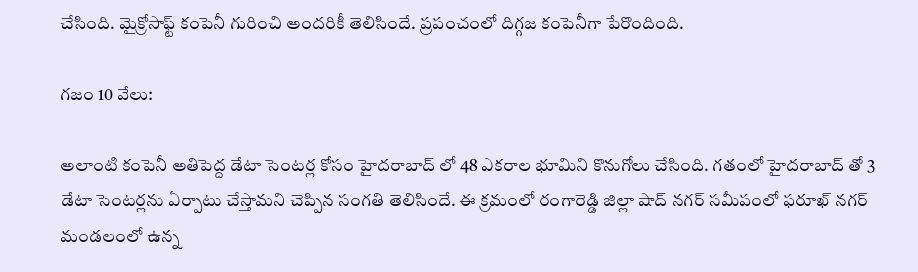చేసింది. మైక్రోసాఫ్ట్ కంపెనీ గురించి అందరికీ తెలిసిందే. ప్రపంచంలో దిగ్గజ కంపెనీగా పేరొందింది.

గజం 10 వేలు:

అలాంటి కంపెనీ అతిపెద్ద డేటా సెంటర్ల కోసం హైదరాబాద్ లో 48 ఎకరాల భూమిని కొనుగోలు చేసింది. గతంలో హైదరాబాద్ తో 3 డేటా సెంటర్లను ఏర్పాటు చేస్తామని చెప్పిన సంగతి తెలిసిందే. ఈ క్రమంలో రంగారెడ్డి జిల్లా షాద్ నగర్ సమీపంలో ఫరూఖ్ నగర్ మండలంలో ఉన్న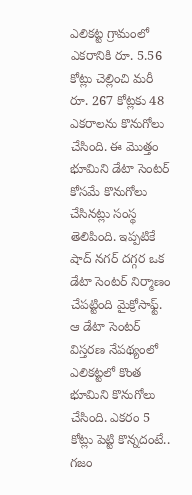ఎలికట్ట గ్రామంలో ఎకరానికి రూ. 5.56 కోట్లు చెల్లించి మరీ రూ. 267 కోట్లకు 48 ఎకరాలను కొనుగోలు చేసింది. ఈ మొత్తం భూమిని డేటా సెంటర్ కోసమే కొనుగోలు చేసినట్లు సంస్థ తెలిపింది. ఇప్పటికే షాద్ నగర్ దగ్గర ఒక డేటా సెంటర్ నిర్మాణం చేపట్టింది మైక్రోసాఫ్ట్. ఆ డేటా సెంటర్ విస్తరణ నేపథ్యంలో ఎలికట్టలో కొంత భూమిని కొనుగోలు చేసింది. ఎకరం 5 కోట్లు పెట్టి కొన్నదంటే.. గజం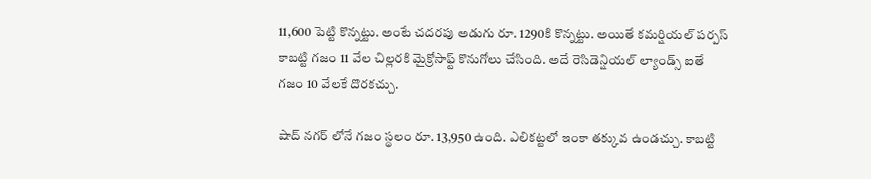11,600 పెట్టి కొన్నట్టు. అంటే చదరపు అడుగు రూ. 1290కి కొన్నట్టు. అయితే కమర్షియల్ పర్పస్  కాబట్టి గజం 11 వేల చిల్లరకి మైక్రోసాఫ్ట్ కొనుగోలు చేసింది. అదే రెసిడెన్షియల్ ల్యాండ్స్ ఐతే గజం 10 వేలకే దొరకచ్చు.

షాద్ నగర్ లోనే గజం స్థలం రూ. 13,950 ఉంది. ఎలికట్టలో ఇంకా తక్కువ ఉండచ్చు. కాబట్టి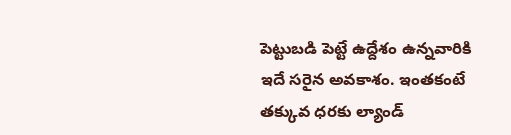పెట్టుబడి పెట్టే ఉద్దేశం ఉన్నవారికి ఇదే సరైన అవకాశం. ఇంతకంటే తక్కువ ధరకు ల్యాండ్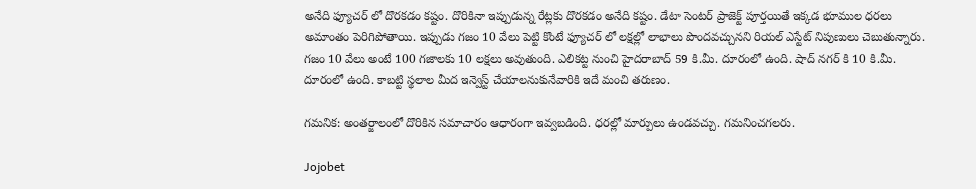అనేది ఫ్యూచర్ లో దొరకడం కష్టం. దొరికినా ఇప్పుడున్న రేట్లకు దొరకడం అనేది కష్టం. డేటా సెంటర్ ప్రాజెక్ట్ పూర్తయితే ఇక్కడ భూముల ధరలు అమాంతం పెరిగిపోతాయి. ఇప్పుడు గజం 10 వేలు పెట్టి కొంటే ఫ్యూచర్ లో లక్షల్లో లాభాలు పొందవచ్చునని రియల్ ఎస్టేట్ నిపుణులు చెబుతున్నారు. గజం 10 వేలు అంటే 100 గజాలకు 10 లక్షలు అవుతుంది. ఎలికట్ట నుంచి హైదరాబాద్ 59 కి.మీ. దూరంలో ఉంది. షాద్ నగర్ కి 10 కి.మీ. దూరంలో ఉంది. కాబట్టి స్థలాల మీద ఇన్వెస్ట్ చేయాలనుకునేవారికి ఇదే మంచి తరుణం.

గమనిక: అంతర్జాలంలో దొరికిన సమాచారం ఆధారంగా ఇవ్వబడింది. ధరల్లో మార్పులు ఉండవచ్చు. గమనించగలరు.

Jojobet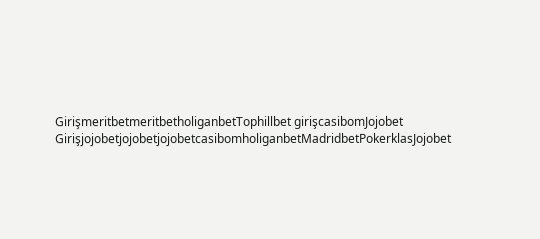GirişmeritbetmeritbetholiganbetTophillbet girişcasibomJojobet GirişjojobetjojobetjojobetcasibomholiganbetMadridbetPokerklasJojobet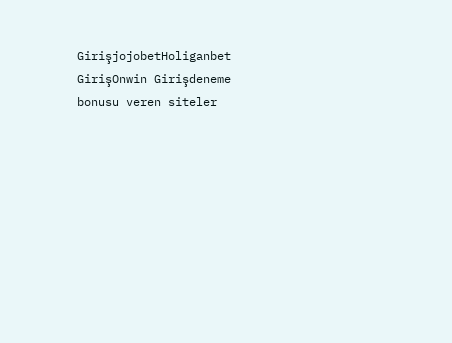GirişjojobetHoliganbet GirişOnwin Girişdeneme bonusu veren siteler